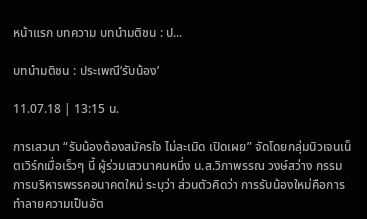หน้าแรก บทความ บทนำมติชน : ป...

บทนำมติชน : ประเพณี‘รับน้อง’

11.07.18 | 13:15 น.

การเสวนา “รับน้องต้องสมัครใจ ไม่ละเมิด เปิดเผย” จัดโดยกลุ่มนิวเจนเน็ตเวิร์กเมื่อเร็วๆ นี้ ผู้ร่วมเสวนาคนหนึ่ง น.ส.วิภาพรรณ วงษ์สว่าง กรรมการบริหารพรรคอนาคตใหม่ ระบุว่า ส่วนตัวคิดว่า การรับน้องใหม่คือการทำลายความเป็นอัต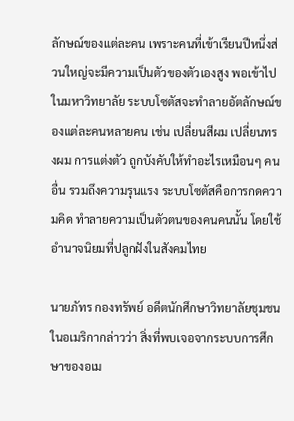ลักษณ์ของแต่ละคน เพราะคนที่เข้าเรียนปีหนึ่งส่วนใหญ่จะมีความเป็นตัวของตัวเองสูง พอเข้าไปในมหาวิทยาลัย ระบบโซตัสจะทำลายอัตลักษณ์ของแต่ละคนหลายคน เช่น เปลี่ยนสีผม เปลี่ยนทรงผม การแต่งตัว ถูกบังคับให้ทำอะไรเหมือนๆ คนอื่น รวมถึงความรุนแรง ระบบโซตัสคือการกดความคิด ทำลายความเป็นตัวตนของคนคนนั้น โดยใช้อำนาจนิยมที่ปลูกฝังในสังคมไทย

นายภัทร กองทรัพย์ อดีตนักศึกษาวิทยาลัยชุมชนในอเมริกากล่าวว่า สิ่งที่พบเจอจากระบบการศึกษาของอเม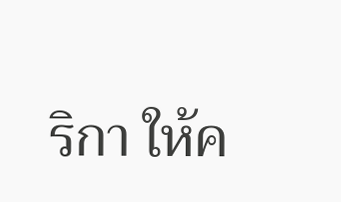ริกา ให้ค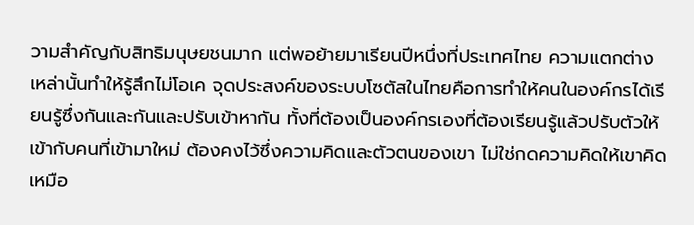วามสำคัญกับสิทธิมนุษยชนมาก แต่พอย้ายมาเรียนปีหนึ่งที่ประเทศไทย ความแตกต่างเหล่านั้นทำให้รู้สึกไม่โอเค จุดประสงค์ของระบบโซตัสในไทยคือการทำให้คนในองค์กรได้เรียนรู้ซึ่งกันและกันและปรับเข้าหากัน ทั้งที่ต้องเป็นองค์กรเองที่ต้องเรียนรู้แล้วปรับตัวให้เข้ากับคนที่เข้ามาใหม่ ต้องคงไว้ซึ่งความคิดและตัวตนของเขา ไม่ใช่กดความคิดให้เขาคิดเหมือ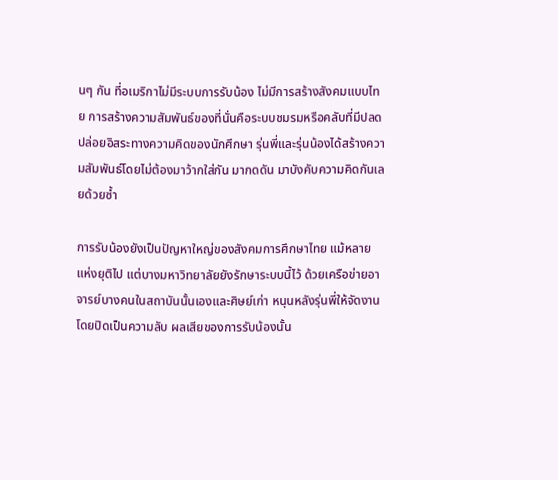นๆ กัน ที่อเมริกาไม่มีระบบการรับน้อง ไม่มีการสร้างสังคมแบบไทย การสร้างความสัมพันธ์ของที่นั่นคือระบบชมรมหรือคลับที่มีปลดปล่อยอิสระทางความคิดของนักศึกษา รุ่นพี่และรุ่นน้องได้สร้างความสัมพันธ์โดยไม่ต้องมาว้ากใส่กัน มากดดัน มาบังคับความคิดกันเลยด้วยซ้ำ

การรับน้องยังเป็นปัญหาใหญ่ของสังคมการศึกษาไทย แม้หลายแห่งยุติไป แต่บางมหาวิทยาลัยยังรักษาระบบนี้ไว้ ด้วยเครือข่ายอาจารย์บางคนในสถาบันนั้นเองและศิษย์เก่า หนุนหลังรุ่นพี่ให้จัดงาน โดยปิดเป็นความลับ ผลเสียของการรับน้องนั้น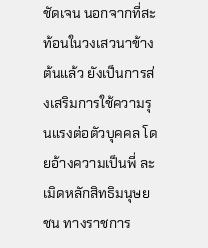ชัดเจน นอกจากที่สะท้อนในวงเสวนาข้างต้นแล้ว ยังเป็นการส่งเสริมการใช้ความรุนแรงต่อตัวบุคคล โดยอ้างความเป็นพี่ ละเมิดหลักสิทธิมนุษยชน ทางราชการ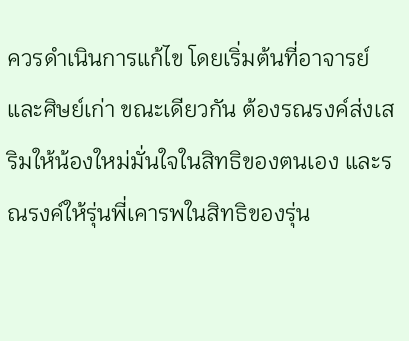ควรดำเนินการแก้ไข โดยเริ่มต้นที่อาจารย์และศิษย์เก่า ขณะเดียวกัน ต้องรณรงค์ส่งเสริมให้น้องใหม่มั่นใจในสิทธิของตนเอง และรณรงค์ให้รุ่นพี่เคารพในสิทธิของรุ่น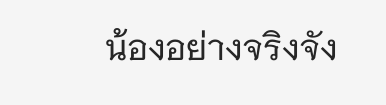น้องอย่างจริงจัง